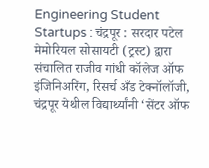Engineering Student Startups : चंद्रपूर : सरदार पटेल मेमोरियल सोसायटी (ट्रस्ट) द्वारा संचालित राजीव गांधी कॉलेज ऑफ इंजिनिअरिंग, रिसर्च अँड टेक्नॉलॉजी, चंद्रपूर येथील विद्यार्थ्यांनी ‘सेंटर ऑफ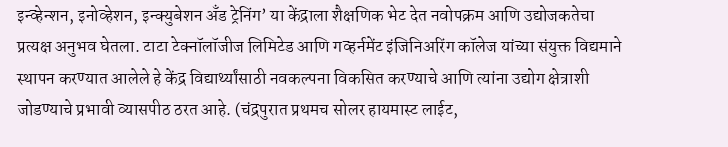इन्व्हेन्शन, इनोव्हेशन, इन्क्युबेशन अँड ट्रेनिंग’ या केंद्राला शैक्षणिक भेट देत नवोपक्रम आणि उद्योजकतेचा प्रत्यक्ष अनुभव घेतला. टाटा टेक्नॉलॉजीज लिमिटेड आणि गव्हर्नमेंट इंजिनिअरिंग कॉलेज यांच्या संयुक्त विद्यमाने स्थापन करण्यात आलेले हे केंद्र विद्यार्थ्यांसाठी नवकल्पना विकसित करण्याचे आणि त्यांना उद्योग क्षेत्राशी जोडण्याचे प्रभावी व्यासपीठ ठरत आहे. (चंद्रपुरात प्रथमच सोलर हायमास्ट लाईट,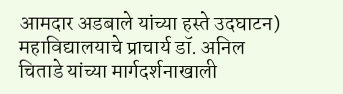आमदार अडबाले यांच्या हस्ते उदघाटन)
महाविद्यालयाचे प्राचार्य डॉ. अनिल चिताडे यांच्या मार्गदर्शनाखाली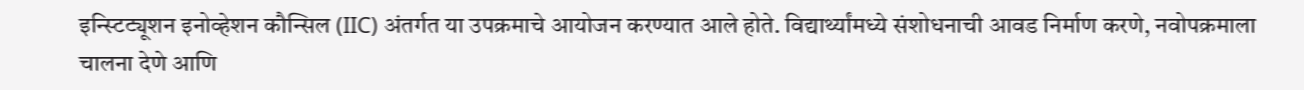इन्स्टिट्यूशन इनोव्हेशन कौन्सिल (IIC) अंतर्गत या उपक्रमाचे आयोजन करण्यात आले होते. विद्यार्थ्यांमध्ये संशोधनाची आवड निर्माण करणे, नवोपक्रमाला चालना देणे आणि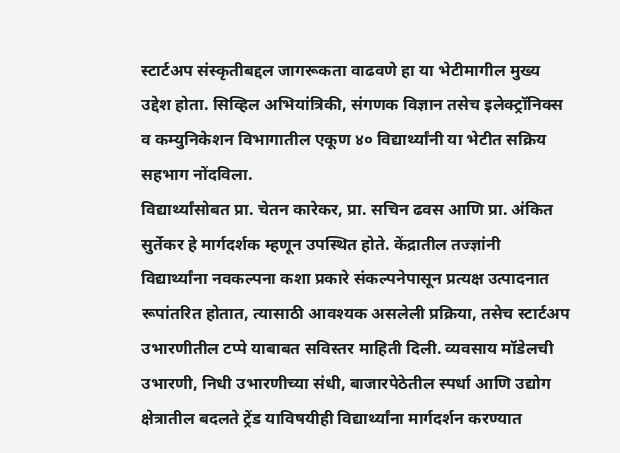स्टार्टअप संस्कृतीबद्दल जागरूकता वाढवणे हा या भेटीमागील मुख्य उद्देश होता. सिव्हिल अभियांत्रिकी, संगणक विज्ञान तसेच इलेक्ट्रॉनिक्स व कम्युनिकेशन विभागातील एकूण ४० विद्यार्थ्यांनी या भेटीत सक्रिय सहभाग नोंदविला.
विद्यार्थ्यांसोबत प्रा. चेतन कारेकर, प्रा. सचिन ढवस आणि प्रा. अंकित सुर्तेकर हे मार्गदर्शक म्हणून उपस्थित होते. केंद्रातील तज्ज्ञांनी विद्यार्थ्यांना नवकल्पना कशा प्रकारे संकल्पनेपासून प्रत्यक्ष उत्पादनात रूपांतरित होतात, त्यासाठी आवश्यक असलेली प्रक्रिया, तसेच स्टार्टअप उभारणीतील टप्पे याबाबत सविस्तर माहिती दिली. व्यवसाय मॉडेलची उभारणी, निधी उभारणीच्या संधी, बाजारपेठेतील स्पर्धा आणि उद्योग क्षेत्रातील बदलते ट्रेंड याविषयीही विद्यार्थ्यांना मार्गदर्शन करण्यात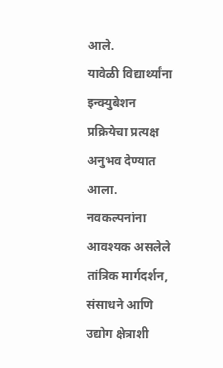आले.
यावेळी विद्यार्थ्यांना इन्क्युबेशन प्रक्रियेचा प्रत्यक्ष अनुभव देण्यात आला. नवकल्पनांना आवश्यक असलेले तांत्रिक मार्गदर्शन, संसाधने आणि उद्योग क्षेत्राशी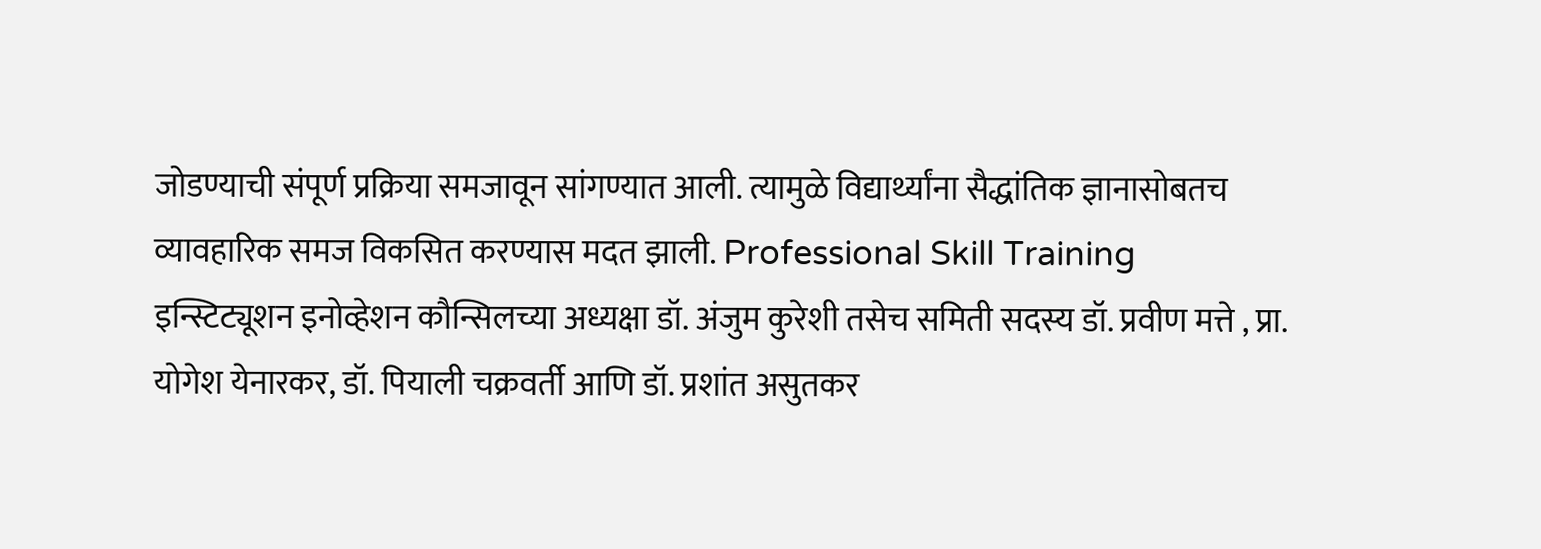जोडण्याची संपूर्ण प्रक्रिया समजावून सांगण्यात आली. त्यामुळे विद्यार्थ्यांना सैद्धांतिक ज्ञानासोबतच व्यावहारिक समज विकसित करण्यास मदत झाली. Professional Skill Training
इन्स्टिट्यूशन इनोव्हेशन कौन्सिलच्या अध्यक्षा डॉ. अंजुम कुरेशी तसेच समिती सदस्य डॉ. प्रवीण मत्ते , प्रा. योगेश येनारकर, डॉ. पियाली चक्रवर्ती आणि डॉ. प्रशांत असुतकर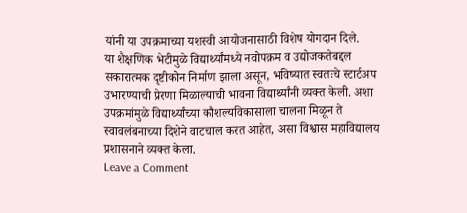यांनी या उपक्रमाच्या यशस्वी आयोजनासाठी विशेष योगदान दिले.
या शैक्षणिक भेटीमुळे विद्यार्थ्यांमध्ये नवोपक्रम व उद्योजकतेबद्दल सकारात्मक दृष्टीकोन निर्माण झाला असून, भविष्यात स्वतःचे स्टार्टअप उभारण्याची प्रेरणा मिळाल्याची भावना विद्यार्थ्यांनी व्यक्त केली. अशा उपक्रमांमुळे विद्यार्थ्यांच्या कौशल्यविकासाला चालना मिळून ते स्वावलंबनाच्या दिशेने वाटचाल करत आहेत, असा विश्वास महाविद्यालय प्रशासनाने व्यक्त केला.
Leave a Comment